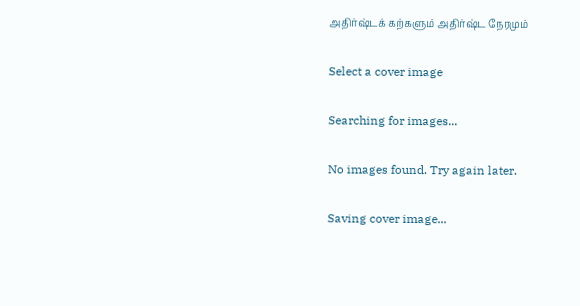அதிர்ஷ்டக் கற்களும் அதிர்ஷ்ட நேரமும்

Select a cover image

Searching for images...

No images found. Try again later.

Saving cover image...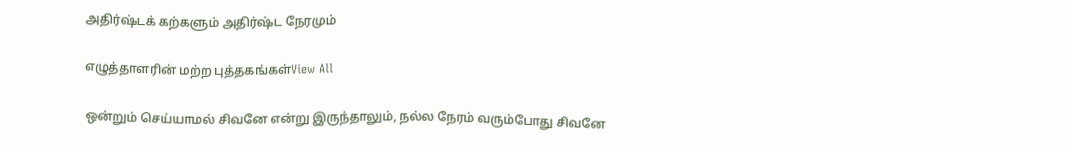அதிர்ஷ்டக் கற்களும் அதிர்ஷ்ட நேரமும்

எழுத்தாளரின் மற்ற புத்தகங்கள்View All

ஒன்றும் செய்யாமல் சிவனே என்று இருந்தாலும், நல்ல நேரம் வரும்போது சிவனே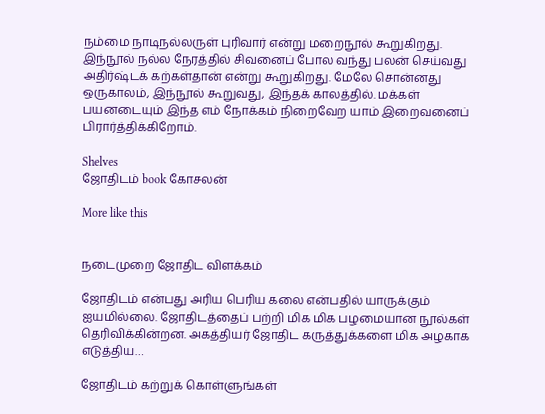நம்மை நாடிநல்லருள் புரிவார் என்று மறைநூல் கூறுகிறது. இந்நூல் நல்ல நேரத்தில் சிவனைப் போல வந்து பலன் செய்வது அதிர்ஷ்டக் கற்கள்தான் என்று கூறுகிறது. மேலே சொன்னது ஒருகாலம், இந்நூல் கூறுவது, இந்தக் காலத்தில். மக்கள் பயனடையும் இந்த எம் நோக்கம் நிறைவேற யாம் இறைவனைப் பிரார்த்திக்கிறோம்.

Shelves
ஜோதிடம் book கோசலன்

More like this


நடைமுறை ஜோதிட விளக்கம்

ஜோதிடம் என்பது அரிய பெரிய கலை என்பதில் யாருக்கும் ஐயமில்லை. ஜோதிடத்தைப் பற்றி மிக மிக பழமையான நூல்கள் தெரிவிக்கின்றன. அகத்தியர் ஜோதிட கருத்துக்களை மிக அழகாக எடுத்திய…

ஜோதிடம் கற்றுக் கொள்ளுங்கள்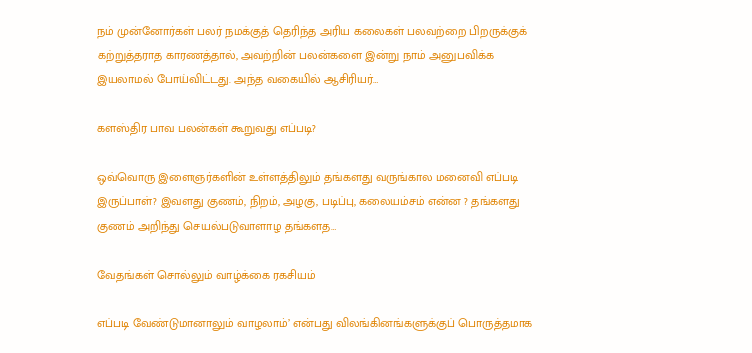நம் முன்னோர்கள் பலர் நமக்குத் தெரிந்த அரிய கலைகள் பலவற்றை பிறருக்குக் கற்றுத்தராத காரணத்தால், அவற்றின் பலன்களை இன்று நாம் அனுபவிக்க இயலாமல் போய்விட்டது. அந்த வகையில் ஆசிரியர்…

களஸ்திர பாவ பலன்கள் கூறுவது எப்படி?

ஒவ்வொரு இளைஞர்களின் உள்ளத்திலும் தங்களது வருங்கால மனைவி எப்படி இருப்பாள்? இவளது குணம், நிறம், அழகு, படிப்பு, கலையம்சம் என்ன ? தங்களது குணம் அறிந்து செயல்படுவாளாழ தங்களத…

வேதங்கள் சொல்லும் வாழ்க்கை ரகசியம்

எப்படி வேண்டுமானாலும் வாழலாம்’ என்பது விலங்கினங்களுக்குப் பொருத்தமாக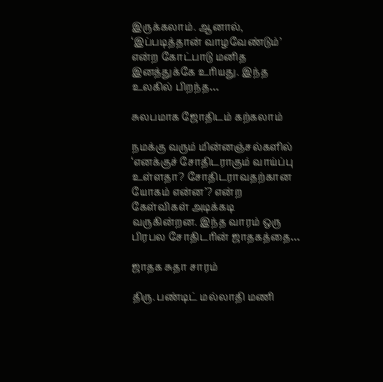இருக்கலாம். ஆனால், ‘இப்படித்தான் வாழவேண்டும்’ என்ற கோட்பாடு மனித இனத்துக்கே உரியது. இந்த உலகில் பிறந்த…

சுலபமாக ஜோதிடம் கற்கலாம்

நமக்கு வரும் மின்னஞ்சல்களில் ‘எனக்குச் சோதிடராகும் வாய்ப்பு உள்ளதா? சோதிடராவதற்கான யோகம் என்ன’? என்ற கேள்விகள் அடிக்கடி வருகின்றன. இந்த வாரம் ஒரு பிரபல சோதிடரின் ஜாதகத்தை…

ஜாதக சுதா சாரம்

திரு. பண்டிட் மல்லாதி மணி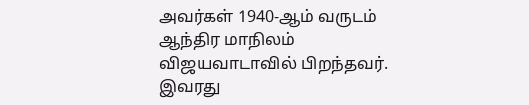அவர்கள் 1940-ஆம் வருடம் ஆந்திர மாநிலம் விஜயவாடாவில் பிறந்தவர். இவரது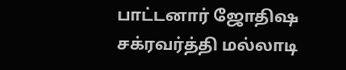பாட்டனார் ஜோதிஷ சக்ரவர்த்தி மல்லாடி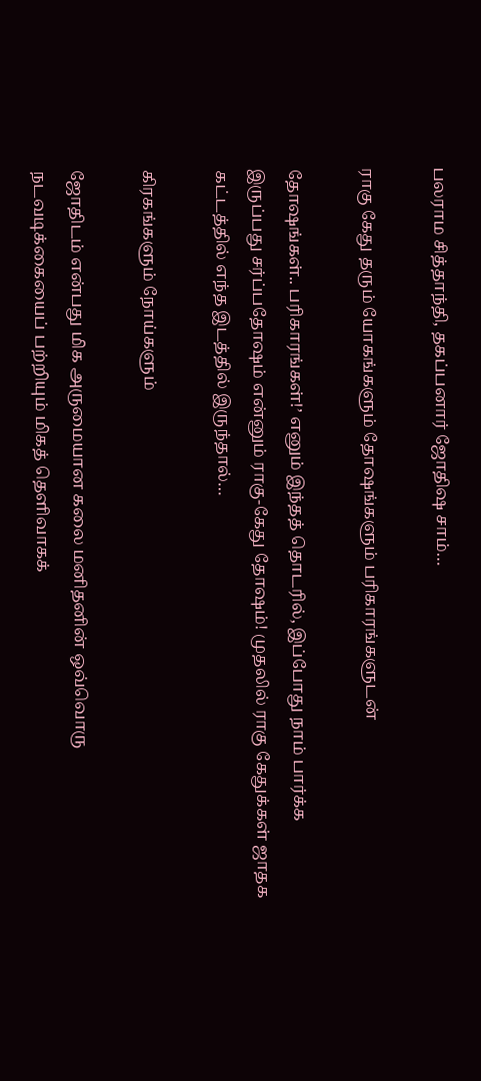பலராம சித்தாந்தி, தகப்பனார் ஜோதிஷ சாம்…

ராகு கேது தரும் யோகங்களும் தோஷங்களும் பரிகாரங்களுடன்

தோஷங்கள்.. பரிகாரங்கள்!’ எனும் இந்தத் தொடரில், இப்போது நாம் பார்க்க இருப்பது சர்ப்பதோஷம் என்னும் ராகு-கேது தோஷம்! முதலில் ராகு கேதுக்கள் ஜாதக கட்டத்தில் எந்த இடத்தில் இருந்தால்…

கிரகங்களும் நோய்களும்

ஜோதிடம் என்பது மிக அருமையான கலை மனிதனின் ஒவ்வொரு நடவடிக்கையைப் பற்றியும் மிகத் தெளிவாகக்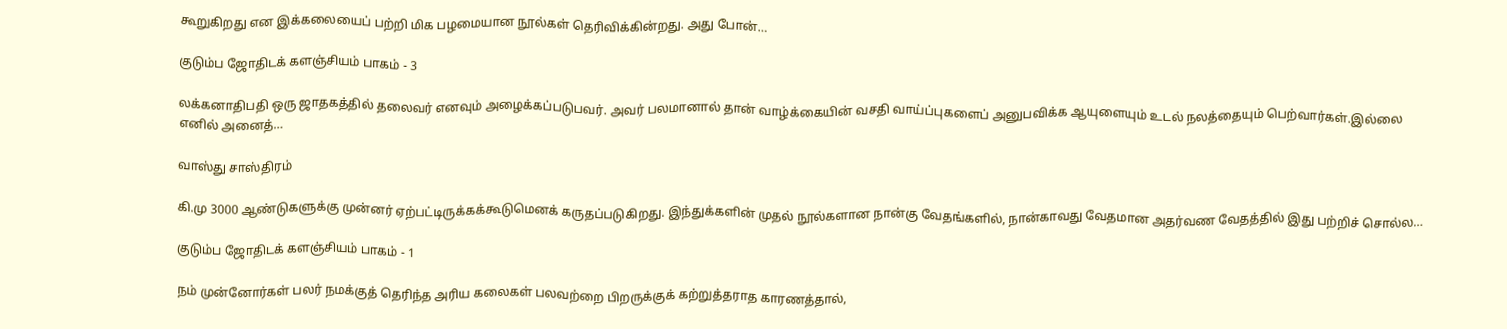கூறுகிறது என இக்கலையைப் பற்றி மிக பழமையான நூல்கள் தெரிவிக்கின்றது. அது போன்…

குடும்ப ஜோதிடக் களஞ்சியம் பாகம் - 3

லக்கனாதிபதி ஒரு ஜாதகத்தில் தலைவர் எனவும் அழைக்கப்படுபவர். அவர் பலமானால் தான் வாழ்க்கையின் வசதி வாய்ப்புகளைப் அனுபவிக்க ஆயுளையும் உடல் நலத்தையும் பெற்வார்கள்.இல்லை எனில் அனைத்…

வாஸ்து சாஸ்திரம்

கி.மு 3000 ஆண்டுகளுக்கு முன்னர் ஏற்பட்டிருக்கக்கூடுமெனக் கருதப்படுகிறது. இந்துக்களின் முதல் நூல்களான நான்கு வேதங்களில், நான்காவது வேதமான அதர்வண வேதத்தில் இது பற்றிச் சொல்ல…

குடும்ப ஜோதிடக் களஞ்சியம் பாகம் - 1

நம் முன்னோர்கள் பலர் நமக்குத் தெரிந்த அரிய கலைகள் பலவற்றை பிறருக்குக் கற்றுத்தராத காரணத்தால்,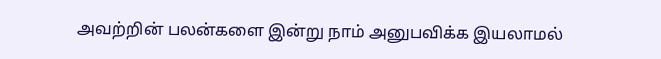அவற்றின் பலன்களை இன்று நாம் அனுபவிக்க இயலாமல்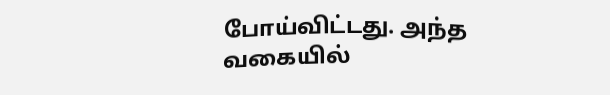போய்விட்டது. அந்த வகையில்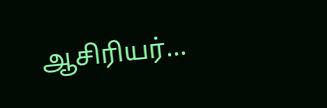ஆசிரியர்…